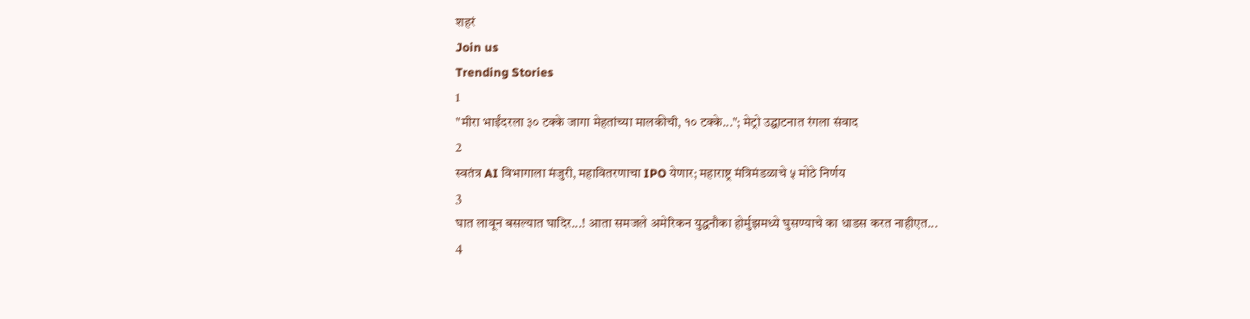शहरं
Join us
Trending Stories
1
"मीरा भाईंदरला ३० टक्के जागा मेहतांच्या मालकीची, १० टक्के..."; मेट्रो उद्घाटनात रंगला संवाद
2
स्वतंत्र AI विभागाला मंजुरी, महावितरणाचा IPO येणार; महाराष्ट्र मंत्रिमंडळाचे ५ मोठे निर्णय
3
घात लावून बसल्यात घादिर...! आता समजले अमेरिकन युद्धनौका होर्मुझमध्ये घुसण्याचे का धाडस करत नाहीएत...
4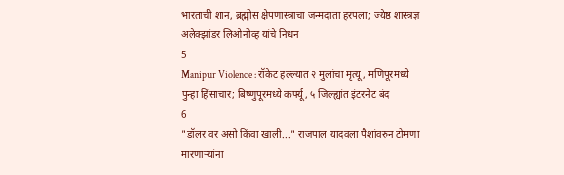भारताची शान, ब्रह्मोस क्षेपणास्त्राचा जन्मदाता हरपला; ज्येष्ठ शास्त्रज्ञ अलेक्झांडर लिओनोव्ह यांचे निधन
5
Manipur Violence : रॉकेट हल्ल्यात २ मुलांचा मृत्यू, मणिपूरमध्ये पुन्हा हिंसाचार; बिष्णुपूरमध्ये कर्फ्यू, ५ जिल्ह्यांत इंटरनेट बंद
6
"डॉलर वर असो किंवा खाली..." राजपाल यादवला पैशांवरुन टोमणा मारणाऱ्यांना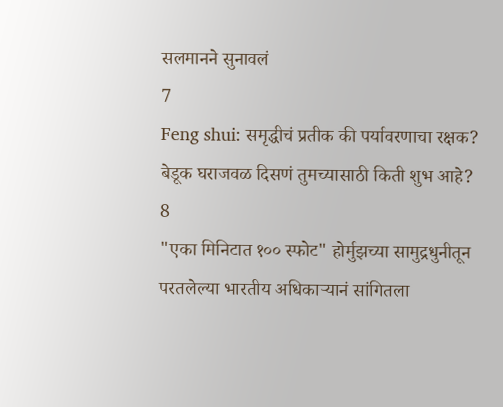सलमानने सुनावलं
7
Feng shui: समृद्धीचं प्रतीक की पर्यावरणाचा रक्षक? बेडूक घराजवळ दिसणं तुमच्यासाठी किती शुभ आहे?
8
"एका मिनिटात १०० स्फोट" होर्मुझच्या सामुद्रधुनीतून परतलेल्या भारतीय अधिकाऱ्यानं सांगितला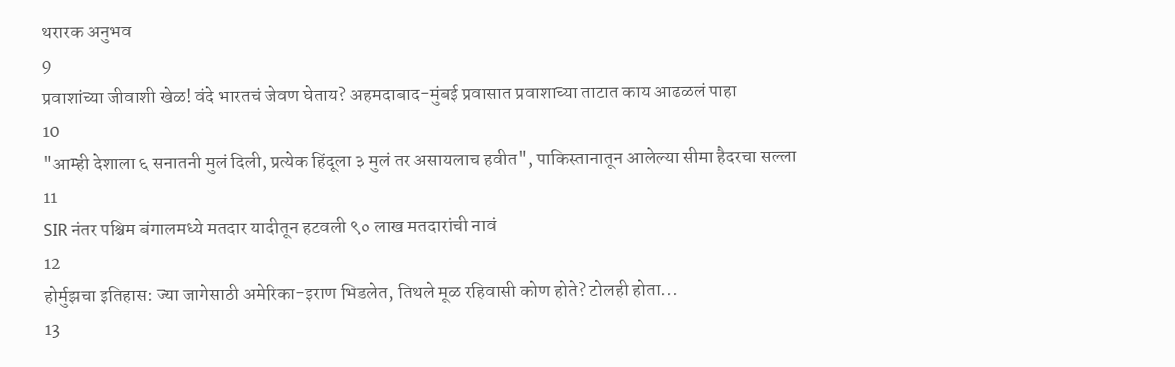थरारक अनुभव
9
प्रवाशांच्या जीवाशी खेळ! वंदे भारतचं जेवण घेताय? अहमदाबाद-मुंबई प्रवासात प्रवाशाच्या ताटात काय आढळलं पाहा
10
"आम्ही देशाला ६ सनातनी मुलं दिली, प्रत्येक हिंदूला ३ मुलं तर असायलाच हवीत", पाकिस्तानातून आलेल्या सीमा हैदरचा सल्ला
11
SIR नंतर पश्चिम बंगालमध्ये मतदार यादीतून हटवली ९० लाख मतदारांची नावं
12
होर्मुझचा इतिहास: ज्या जागेसाठी अमेरिका-इराण भिडलेत, तिथले मूळ रहिवासी कोण होते? टोलही होता...
13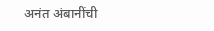अनंत अंबानींची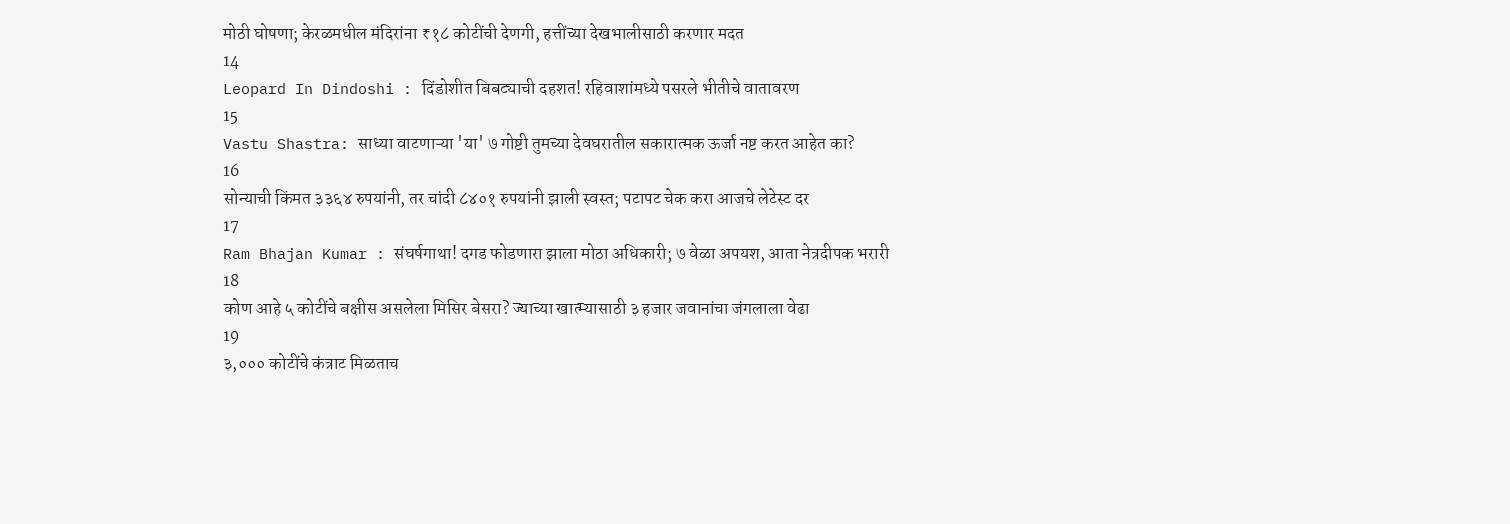मोठी घोषणा; केरळमधील मंदिरांना ₹१८ कोटींची देणगी, हत्तींच्या देखभालीसाठी करणार मदत
14
Leopard In Dindoshi : दिंडोशीत बिबट्याची दहशत! रहिवाशांमध्ये पसरले भीतीचे वातावरण
15
Vastu Shastra: साध्या वाटणाऱ्या 'या' ७ गोष्टी तुमच्या देवघरातील सकारात्मक ऊर्जा नष्ट करत आहेत का?
16
सोन्याची किंमत ३३६४ रुपयांनी, तर चांदी ८४०१ रुपयांनी झाली स्वस्त; पटापट चेक करा आजचे लेटेस्ट दर
17
Ram Bhajan Kumar : संघर्षगाथा! दगड फोडणारा झाला मोठा अधिकारी; ७ वेळा अपयश, आता नेत्रदीपक भरारी
18
कोण आहे ५ कोटींचे बक्षीस असलेला मिसिर बेसरा? ज्याच्या खात्म्यासाठी ३ हजार जवानांचा जंगलाला वेढा
19
३,००० कोटींचे कंत्राट मिळताच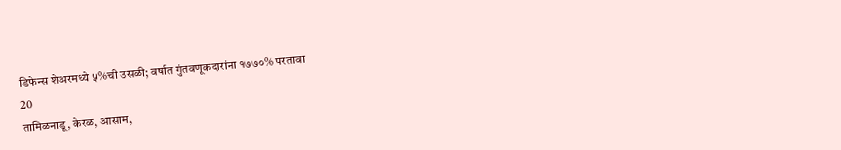डिफेन्स शेअरमध्ये ५%ची उसळी; वर्षात गुंतवणूकदारांना १७७०% परतावा
20
तामिळनाडू, केरळ, आसाम,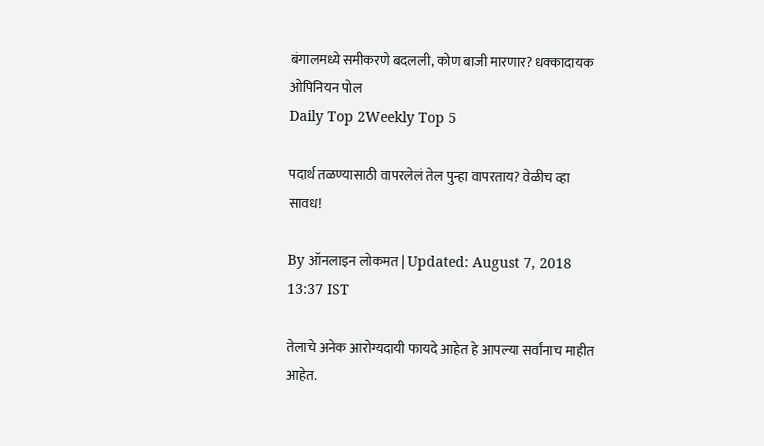बंगालमध्ये समीकरणे बदलली, कोण बाजी मारणार? धक्कादायक ओपिनियन पोल
Daily Top 2Weekly Top 5

पदार्थ तळण्यासाठी वापरलेलं तेल पुन्हा वापरताय? वेळीच व्हा सावध!

By ऑनलाइन लोकमत | Updated: August 7, 2018 13:37 IST

तेलाचे अनेक आरोग्यदायी फायदे आहेत हे आपल्या सर्वांनाच माहीत आहेत.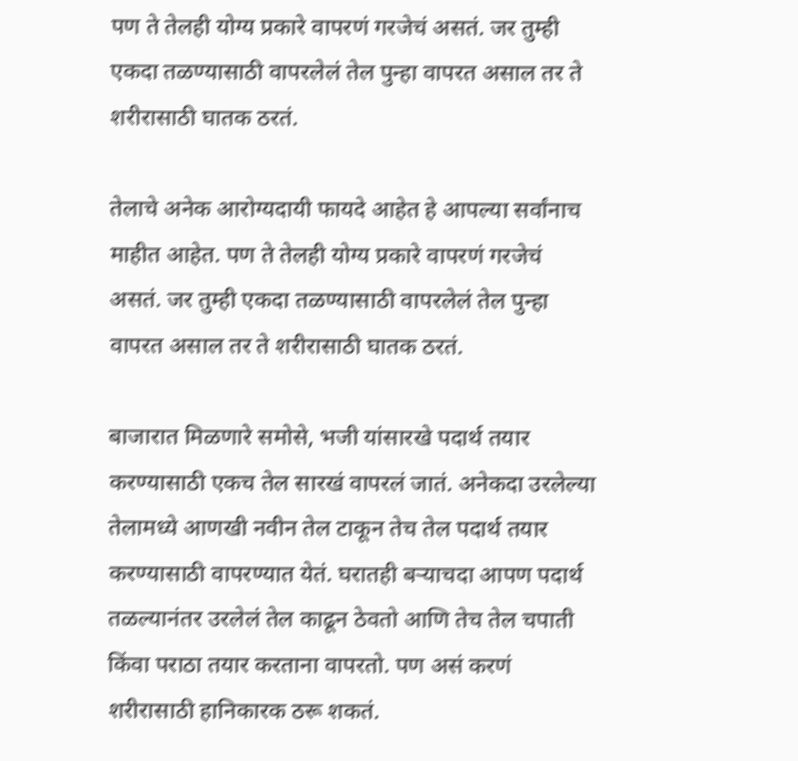पण ते तेलही योग्य प्रकारे वापरणं गरजेचं असतं. जर तुम्ही एकदा तळण्यासाठी वापरलेलं तेल पुन्हा वापरत असाल तर ते शरीरासाठी घातक ठरतं.

तेलाचे अनेक आरोग्यदायी फायदे आहेत हे आपल्या सर्वांनाच माहीत आहेत. पण ते तेलही योग्य प्रकारे वापरणं गरजेचं असतं. जर तुम्ही एकदा तळण्यासाठी वापरलेलं तेल पुन्हा वापरत असाल तर ते शरीरासाठी घातक ठरतं.

बाजारात मिळणारे समोसे, भजी यांसारखे पदार्थ तयार करण्यासाठी एकच तेल सारखं वापरलं जातं. अनेकदा उरलेल्या तेलामध्ये आणखी नवीन तेल टाकून तेच तेल पदार्थ तयार करण्यासाठी वापरण्यात येतं. घरातही बऱ्याचदा आपण पदार्थ तळल्यानंतर उरलेलं तेल काढून ठेवतो आणि तेच तेल चपाती किंवा पराठा तयार करताना वापरतो. पण असं करणं शरीरासाठी हानिकारक ठरू शकतं.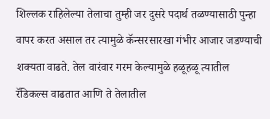शिल्लक राहिलेल्या तेलाचा तुम्ही जर दुसरे पदार्थ तळण्यासाठी पुन्हा वापर करत असाल तर त्यामुळे कॅन्सरसारखा गंभीर आजार जडण्याची शक्यता वाढते. तेल वारंवार गरम केल्यामुळे हळूहळू त्यातील रॅडिकल्स वाढतात आणि ते तेलातील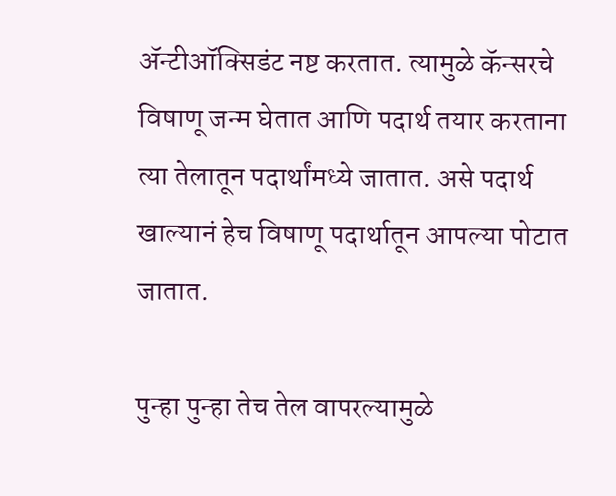ॲन्टीऑक्सिडंट नष्ट करतात. त्यामुळे कॅन्सरचे विषाणू जन्म घेतात आणि पदार्थ तयार करताना त्या तेलातून पदार्थांमध्ये जातात. असे पदार्थ खाल्यानं हेच विषाणू पदार्थातून आपल्या पोटात जातात.

पुन्हा पुन्हा तेच तेल वापरल्यामुळे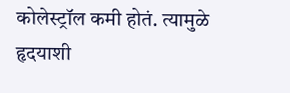कोलेस्ट्रॉल कमी होतं. त्यामुळे हृदयाशी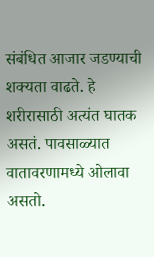संबंधित आजार जडण्याची शक्यता वाढते. हे शरीरासाठी अत्यंत घातक असतं. पावसाळ्यात वातावरणामध्ये ओलावा असतो.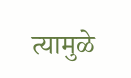त्यामुळे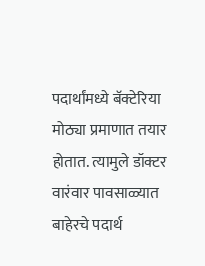पदार्थांमध्ये बॅक्टेरिया मोठ्या प्रमाणात तयार होतात. त्यामुले डॉक्टर वारंवार पावसाळ्यात बाहेरचे पदार्थ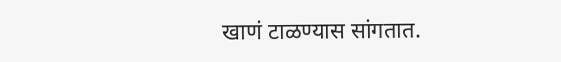खाणं टाळण्यास सांगतात.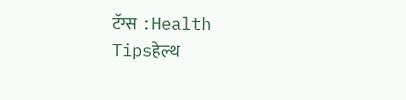टॅग्स :Health Tipsहेल्थ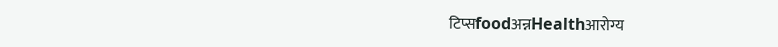टिप्सfoodअन्नHealthआरोग्य